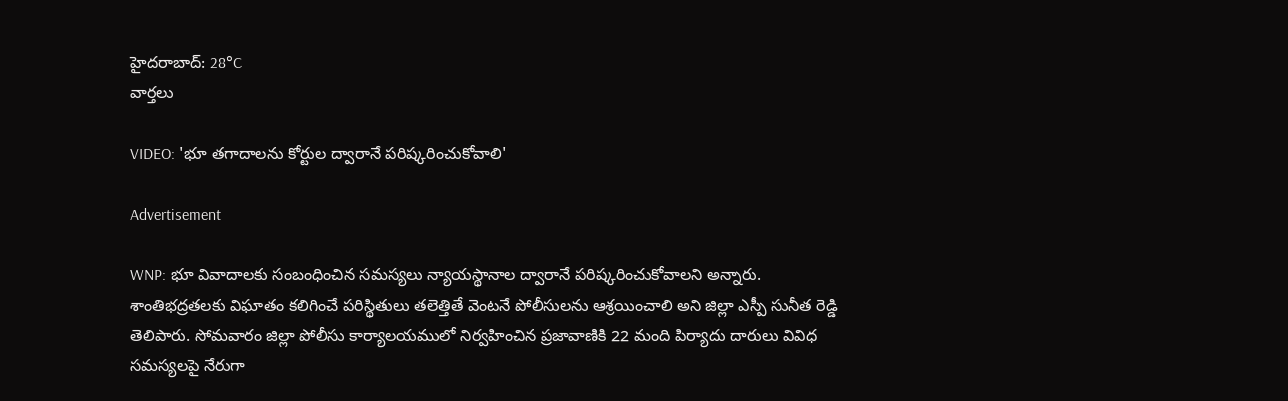హైదరాబాద్: 28°C
వార్తలు

VIDEO: 'భూ తగాదాలను కోర్టుల ద్వారానే పరిష్కరించుకోవాలి'

Advertisement

WNP: భూ వివాదాలకు సంబంధించిన సమస్యలు న్యాయస్థానాల ద్వారానే పరిష్కరించుకోవాలని అన్నారు. శాంతిభద్రతలకు విఘాతం కలిగించే పరిస్థితులు తలెత్తితే వెంటనే పోలీసులను ఆశ్రయించాలి అని జిల్లా ఎస్పీ సునీత రెడ్డి తెలిపారు. సోమవారం జిల్లా పోలీసు కార్యాలయములో నిర్వహించిన ప్రజావాణికి 22 మంది పిర్యాదు దారులు వివిధ సమస్యలపై నేరుగా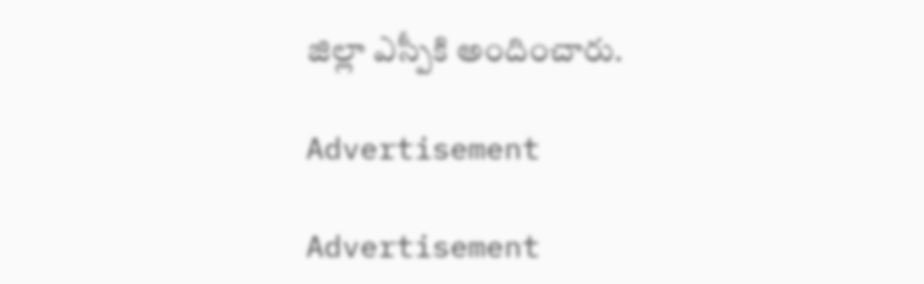జిల్లా ఎస్పీకి అందించారు.

Advertisement

Advertisement